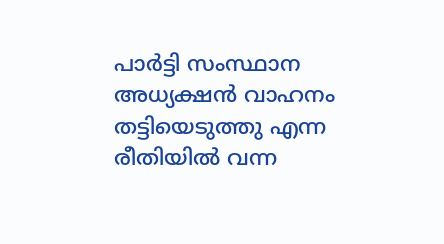പാര്‍ട്ടി സംസ്ഥാന അധ്യക്ഷന്‍ വാഹനം തട്ടിയെടുത്തു എന്ന രീതിയില്‍ വന്ന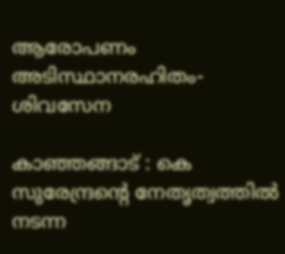ആരോപണം അടിസ്ഥാനരഹിതം- ശിവസേന

കാഞ്ഞങ്ങാട് : കെ സുരേന്ദ്രന്റെ നേതൃത്വത്തില്‍ നടന്ന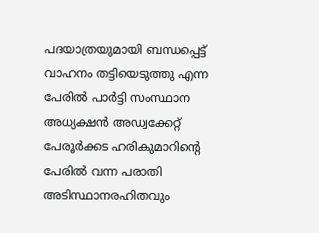പദയാത്രയുമായി ബന്ധപ്പെട്ട് വാഹനം തട്ടിയെടുത്തു എന്ന പേരില്‍ പാര്‍ട്ടി സംസ്ഥാന അധ്യക്ഷന്‍ അഡ്വക്കേറ്റ് പേരൂര്‍ക്കട ഹരികുമാറിന്റെ പേരില്‍ വന്ന പരാതി അടിസ്ഥാനരഹിതവും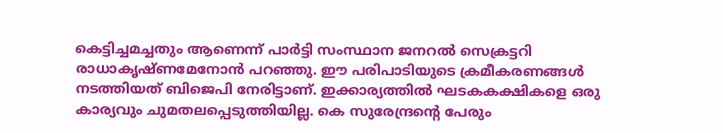കെട്ടിച്ചമച്ചതും ആണെന്ന് പാര്‍ട്ടി സംസ്ഥാന ജനറല്‍ സെക്രട്ടറി രാധാകൃഷ്ണമേനോന്‍ പറഞ്ഞു. ഈ പരിപാടിയുടെ ക്രമീകരണങ്ങള്‍ നടത്തിയത് ബിജെപി നേരിട്ടാണ്. ഇക്കാര്യത്തില്‍ ഘടകകക്ഷികളെ ഒരു കാര്യവും ചുമതലപ്പെടുത്തിയില്ല. കെ സുരേന്ദ്രന്റെ പേരും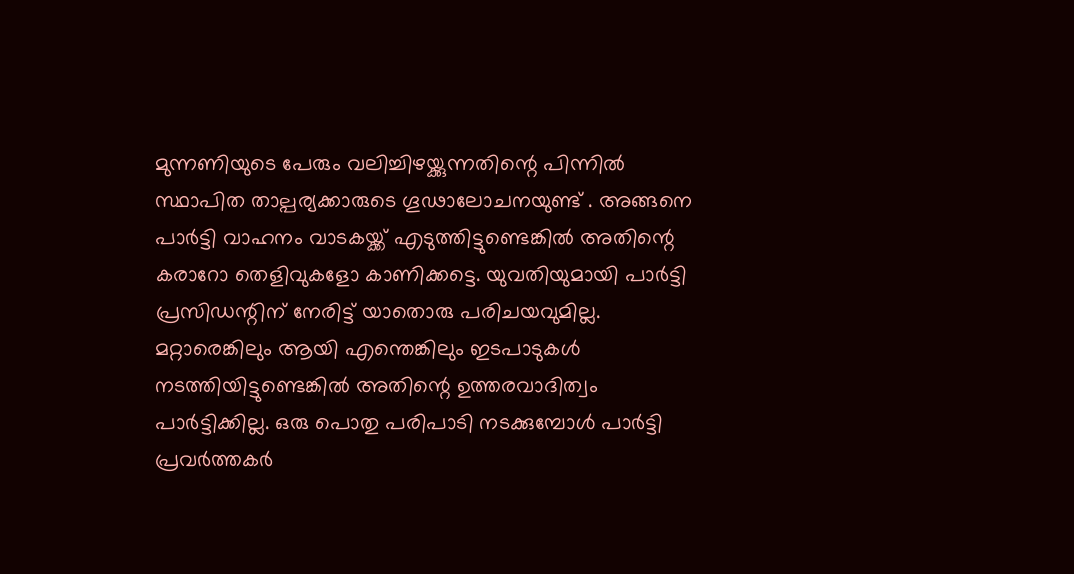മുന്നണിയുടെ പേരും വലിച്ചിഴയ്ക്കുന്നതിന്റെ പിന്നില്‍ സ്ഥാപിത താല്പര്യക്കാരുടെ ഗൂഢാലോചനയുണ്ട് . അങ്ങനെ പാര്‍ട്ടി വാഹനം വാടകയ്ക്ക് എടുത്തിട്ടുണ്ടെങ്കില്‍ അതിന്റെ കരാറോ തെളിവുകളോ കാണിക്കട്ടെ. യുവതിയുമായി പാര്‍ട്ടി പ്രസിഡന്റിന് നേരിട്ട് യാതൊരു പരിചയവുമില്ല. മറ്റാരെങ്കിലും ആയി എന്തെങ്കിലും ഇടപാടുകള്‍ നടത്തിയിട്ടുണ്ടെങ്കില്‍ അതിന്റെ ഉത്തരവാദിത്വം പാര്‍ട്ടിക്കില്ല. ഒരു പൊതു പരിപാടി നടക്കുമ്പോള്‍ പാര്‍ട്ടി പ്രവര്‍ത്തകര്‍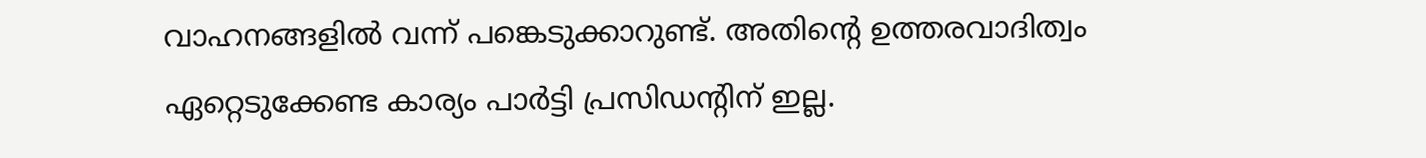വാഹനങ്ങളില്‍ വന്ന് പങ്കെടുക്കാറുണ്ട്. അതിന്റെ ഉത്തരവാദിത്വം ഏറ്റെടുക്കേണ്ട കാര്യം പാര്‍ട്ടി പ്രസിഡന്റിന് ഇല്ല.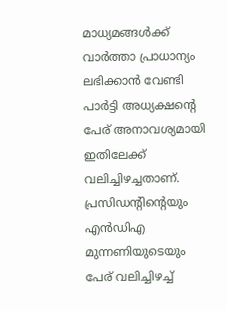മാധ്യമങ്ങള്‍ക്ക് വാര്‍ത്താ പ്രാധാന്യം ലഭിക്കാന്‍ വേണ്ടി പാര്‍ട്ടി അധ്യക്ഷന്റെ പേര് അനാവശ്യമായി ഇതിലേക്ക് വലിച്ചിഴച്ചതാണ്. പ്രസിഡന്റിന്റെയും എന്‍ഡിഎ മുന്നണിയുടെയും പേര് വലിച്ചിഴച്ച്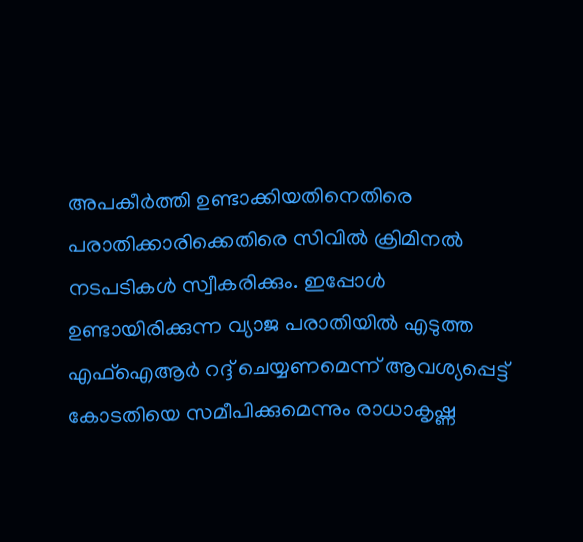അപകീര്‍ത്തി ഉണ്ടാക്കിയതിനെതിരെ പരാതിക്കാരിക്കെതിരെ സിവില്‍ ക്രിമിനല്‍ നടപടികള്‍ സ്വീകരിക്കും. ഇപ്പോള്‍ ഉണ്ടായിരിക്കുന്ന വ്യാജ പരാതിയില്‍ എടുത്ത എഫ്‌ഐആര്‍ റദ്ദ് ചെയ്യണമെന്ന് ആവശ്യപ്പെട്ട് കോടതിയെ സമീപിക്കുമെന്നും രാധാകൃഷ്ണ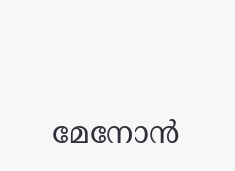മേനോന്‍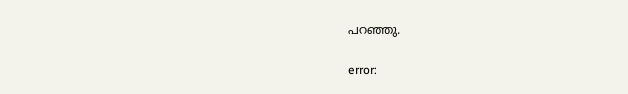പറഞ്ഞു.

error: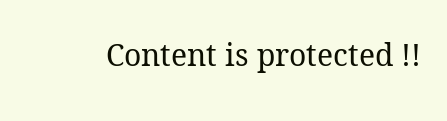Content is protected !!